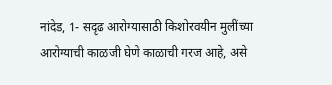नांदेड, 1- सदृढ आरोग्यासाठी किशोरवयीन मुलींच्या आरोग्याची काळजी घेणे काळाची गरज आहे, असे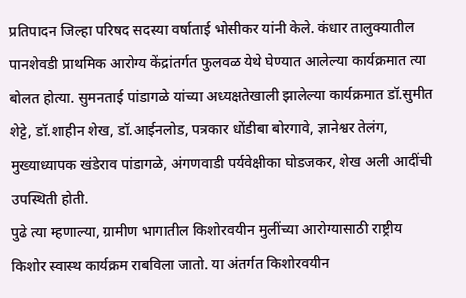प्रतिपादन जिल्हा परिषद सदस्या वर्षाताई भोसीकर यांनी केले. कंधार तालुक्यातील पानशेवडी प्राथमिक आरोग्य केंद्रांतर्गत फुलवळ येथे घेण्यात आलेल्या कार्यक्रमात त्या बोलत होत्या. सुमनताई पांडागळे यांच्या अध्यक्षतेखाली झालेल्या कार्यक्रमात डॉ.सुमीत शेट्टे, डॉ.शाहीन शेख, डॉ.आईनलोड, पत्रकार धोंडीबा बोरगावे, ज्ञानेश्वर तेलंग, मुख्याध्यापक खंडेराव पांडागळे, अंगणवाडी पर्यवेक्षीका घोडजकर, शेख अली आदींची उपस्थिती होती.
पुढे त्या म्हणाल्या, ग्रामीण भागातील किशोरवयीन मुलींच्या आरोग्यासाठी राष्ट्रीय किशोर स्वास्थ कार्यक्रम राबविला जातो. या अंतर्गत किशोरवयीन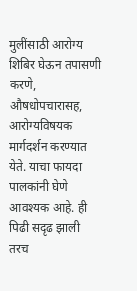मुलींसाठी आरोग्य शिबिर घेऊन तपासणी करणे, औषधोपचारासह, आरोग्यविषयक मार्गदर्शन करण्यात येते. याचा फायदा पालकांनी घेणे आवश्यक आहे. ही पिढी सदृढ झाली तरच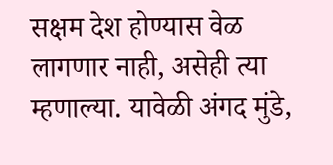सक्षम देश होण्यास वेळ लागणार नाही, असेही त्या म्हणाल्या. यावेळी अंगद मुंडे,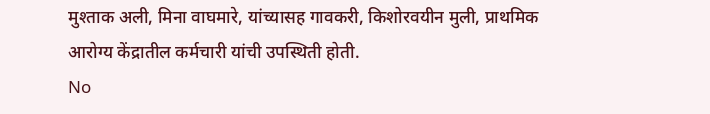मुश्ताक अली, मिना वाघमारे, यांच्यासह गावकरी, किशोरवयीन मुली, प्राथमिक आरोग्य केंद्रातील कर्मचारी यांची उपस्थिती होती.
No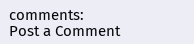comments:
Post a Comment